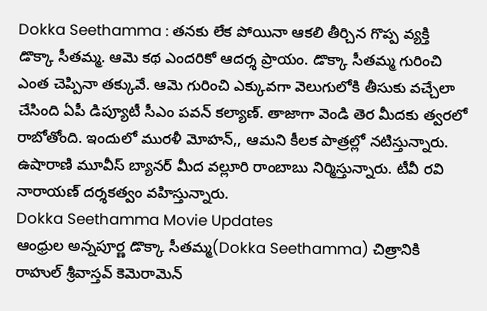Dokka Seethamma : తనకు లేక పోయినా ఆకలి తీర్చిన గొప్ప వ్యక్తి డొక్కా సీతమ్మ. ఆమె కథ ఎందరికో ఆదర్శ ప్రాయం. డొక్కా సీతమ్మ గురించి ఎంత చెప్పినా తక్కువే. ఆమె గురించి ఎక్కువగా వెలుగులోకి తీసుకు వచ్చేలా చేసింది ఏపీ డిప్యూటీ సీఎం పవన్ కల్యాణ్. తాజాగా వెండి తెర మీదకు త్వరలో రాబోతోంది. ఇందులో మురళీ మోహన్,, ఆమని కీలక పాత్రల్లో నటిస్తున్నారు. ఉషారాణి మూవీస్ బ్యానర్ మీద వల్లూరి రాంబాబు నిర్మిస్తున్నారు. టీవీ రవి నారాయణ్ దర్శకత్వం వహిస్తున్నారు.
Dokka Seethamma Movie Updates
ఆంధ్రుల అన్నపూర్ణ డొక్కా సీతమ్మ(Dokka Seethamma) చిత్రానికి రాహుల్ శ్రీవాస్తవ్ కెమెరామెన్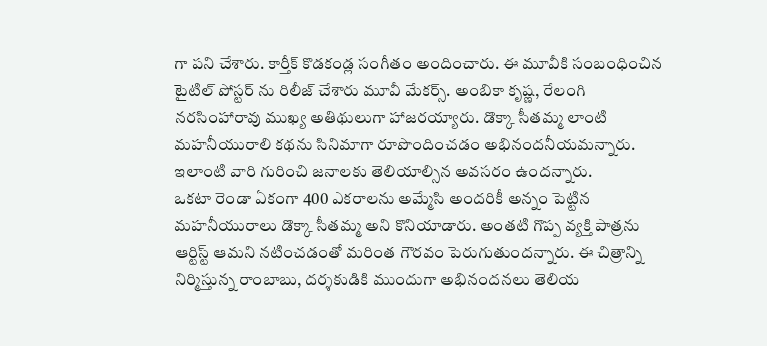గా పని చేశారు. కార్తీక్ కొడకండ్ల సంగీతం అందించారు. ఈ మూవీకి సంబంధించిన టైటిల్ పోస్టర్ ను రిలీజ్ చేశారు మూవీ మేకర్స్. అంబికా కృష్ణ, రేలంగి నరసింహారావు ముఖ్య అతిథులుగా హాజరయ్యారు. డొక్కా సీతమ్మ లాంటి మహనీయురాలి కథను సినిమాగా రూపొందించడం అభినందనీయమన్నారు. ఇలాంటి వారి గురించి జనాలకు తెలియాల్సిన అవసరం ఉందన్నారు.
ఒకటా రెండా ఏకంగా 400 ఎకరాలను అమ్మేసి అందరికీ అన్నం పెట్టిన మహనీయురాలు డొక్కా సీతమ్మ అని కొనియాడారు. అంతటి గొప్ప వ్యక్తి పాత్రను ఆర్టిస్ట్ ఆమని నటించడంతో మరింత గౌరవం పెరుగుతుందన్నారు. ఈ చిత్రాన్ని నిర్మిస్తున్న రాంబాబు, దర్శకుడికి ముందుగా అభినందనలు తెలియ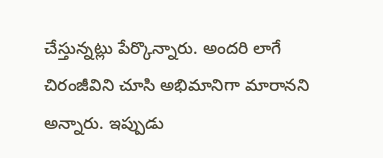చేస్తున్నట్లు పేర్కొన్నారు. అందరి లాగే చిరంజీవిని చూసి అభిమానిగా మారానని అన్నారు. ఇప్పుడు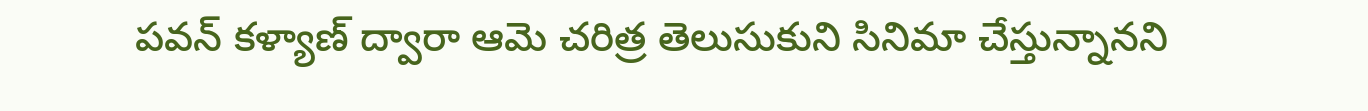పవన్ కళ్యాణ్ ద్వారా ఆమె చరిత్ర తెలుసుకుని సినిమా చేస్తున్నానని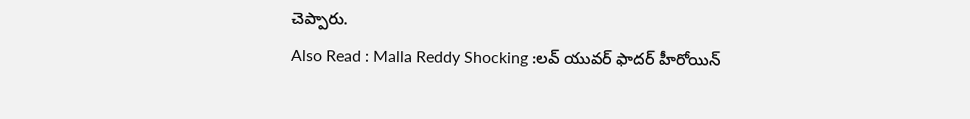చెప్పారు.
Also Read : Malla Reddy Shocking :లవ్ యువర్ ఫాదర్ హీరోయిన్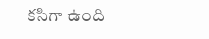కసిగా ఉంది